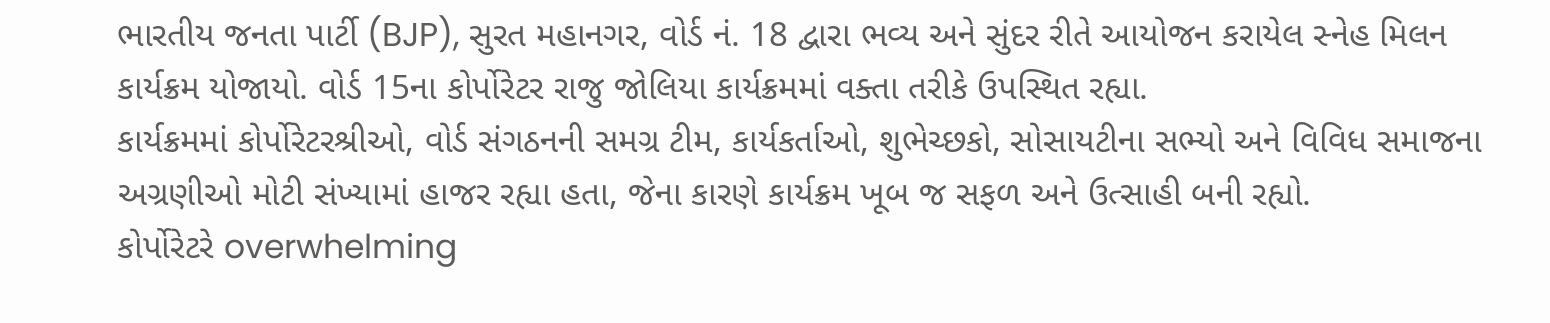ભારતીય જનતા પાર્ટી (BJP), સુરત મહાનગર, વોર્ડ નં. 18 દ્વારા ભવ્ય અને સુંદર રીતે આયોજન કરાયેલ સ્નેહ મિલન કાર્યક્રમ યોજાયો. વોર્ડ 15ના કોર્પોરેટર રાજુ જોલિયા કાર્યક્રમમાં વક્તા તરીકે ઉપસ્થિત રહ્યા.
કાર્યક્રમમાં કોર્પોરેટરશ્રીઓ, વોર્ડ સંગઠનની સમગ્ર ટીમ, કાર્યકર્તાઓ, શુભેચ્છકો, સોસાયટીના સભ્યો અને વિવિધ સમાજના અગ્રણીઓ મોટી સંખ્યામાં હાજર રહ્યા હતા, જેના કારણે કાર્યક્રમ ખૂબ જ સફળ અને ઉત્સાહી બની રહ્યો.
કોર્પોરેટરે overwhelming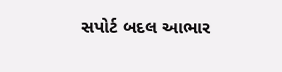સપોર્ટ બદલ આભાર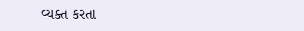વ્યક્ત કરતા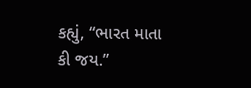કહ્યું, “ભારત માતા કી જય.”